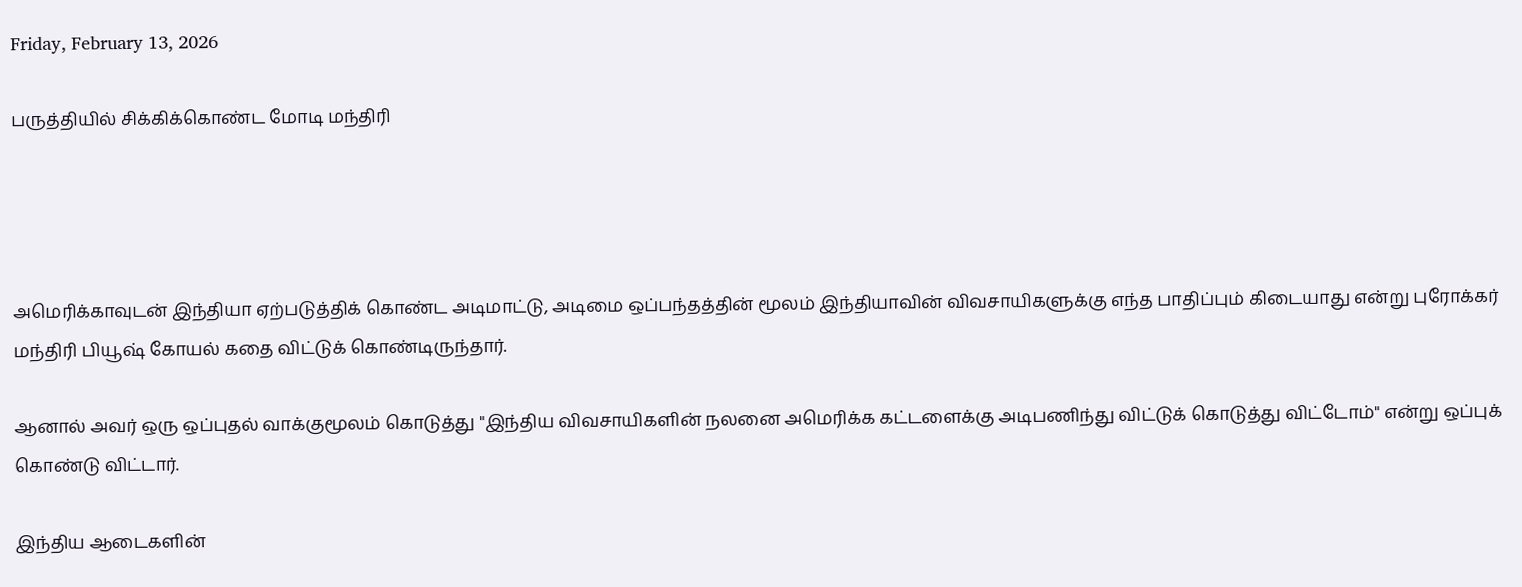Friday, February 13, 2026

பருத்தியில் சிக்கிக்கொண்ட மோடி மந்திரி




அமெரிக்காவுடன் இந்தியா ஏற்படுத்திக் கொண்ட அடிமாட்டு, அடிமை ஒப்பந்தத்தின் மூலம் இந்தியாவின் விவசாயிகளுக்கு எந்த பாதிப்பும் கிடையாது என்று புரோக்கர் மந்திரி பியூஷ் கோயல் கதை விட்டுக் கொண்டிருந்தார்.

ஆனால் அவர் ஒரு ஒப்புதல் வாக்குமூலம் கொடுத்து "இந்திய விவசாயிகளின் நலனை அமெரிக்க கட்டளைக்கு அடிபணிந்து விட்டுக் கொடுத்து விட்டோம்" என்று ஒப்புக் கொண்டு விட்டார்.

இந்திய ஆடைகளின்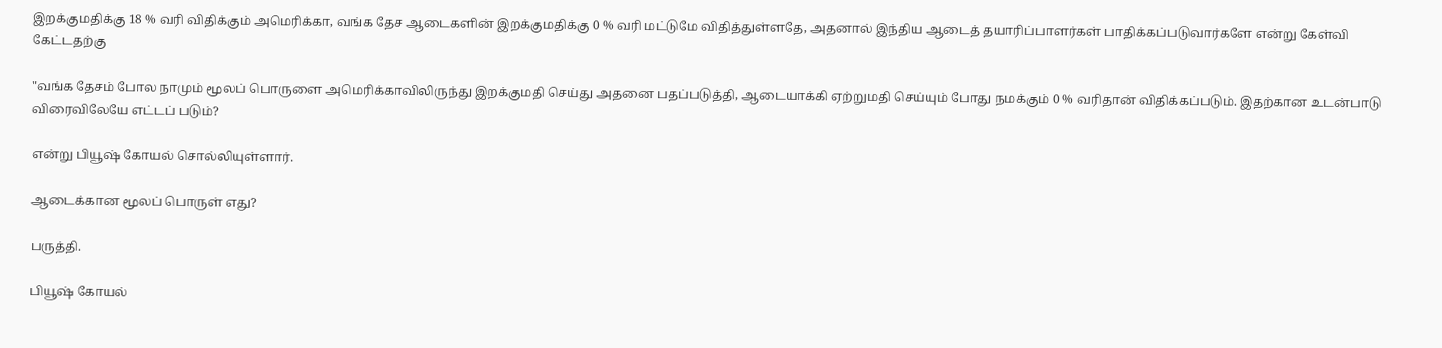இறக்குமதிக்கு 18 % வரி விதிக்கும் அமெரிக்கா, வங்க தேச ஆடைகளின் இறக்குமதிக்கு 0 % வரி மட்டுமே விதித்துள்ளதே, அதனால் இந்திய ஆடைத் தயாரிப்பாளர்கள் பாதிக்கப்படுவார்களே என்று கேள்வி கேட்டதற்கு

"வங்க தேசம் போல நாமும் மூலப் பொருளை அமெரிக்காவிலிருந்து இறக்குமதி செய்து அதனை பதப்படுத்தி, ஆடையாக்கி ஏற்றுமதி செய்யும் போது நமக்கும் 0 % வரிதான் விதிக்கப்படும். இதற்கான உடன்பாடு விரைவிலேயே எட்டப் படும்?

என்று பியூஷ் கோயல் சொல்லியுள்ளார்.

ஆடைக்கான மூலப் பொருள் எது?

பருத்தி.

பியூஷ் கோயல்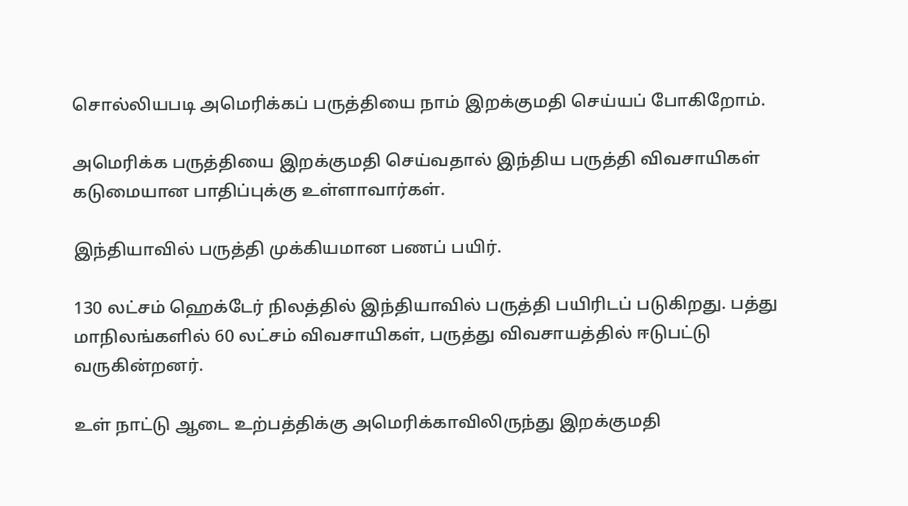சொல்லியபடி அமெரிக்கப் பருத்தியை நாம் இறக்குமதி செய்யப் போகிறோம்.

அமெரிக்க பருத்தியை இறக்குமதி செய்வதால் இந்திய பருத்தி விவசாயிகள் கடுமையான பாதிப்புக்கு உள்ளாவார்கள்.

இந்தியாவில் பருத்தி முக்கியமான பணப் பயிர்.

130 லட்சம் ஹெக்டேர் நிலத்தில் இந்தியாவில் பருத்தி பயிரிடப் படுகிறது. பத்து மாநிலங்களில் 60 லட்சம் விவசாயிகள், பருத்து விவசாயத்தில் ஈடுபட்டு வருகின்றனர்.

உள் நாட்டு ஆடை உற்பத்திக்கு அமெரிக்காவிலிருந்து இறக்குமதி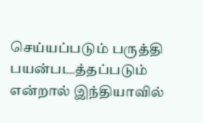செய்யப்படும் பருத்தி பயன்படத்தப்படும் என்றால் இந்தியாவில்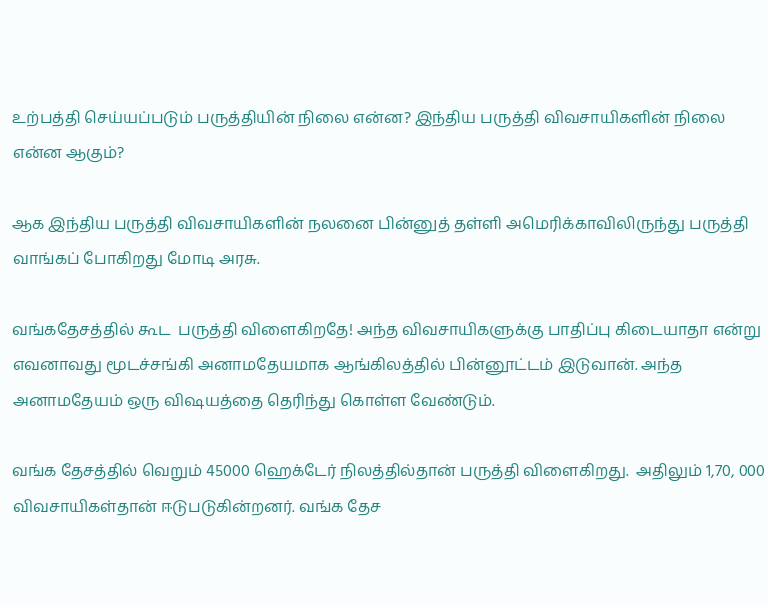உற்பத்தி செய்யப்படும் பருத்தியின் நிலை என்ன? இந்திய பருத்தி விவசாயிகளின் நிலை என்ன ஆகும்?

ஆக இந்திய பருத்தி விவசாயிகளின் நலனை பின்னுத் தள்ளி அமெரிக்காவிலிருந்து பருத்தி வாங்கப் போகிறது மோடி அரசு.

வங்கதேசத்தில் கூட  பருத்தி விளைகிறதே! அந்த விவசாயிகளுக்கு பாதிப்பு கிடையாதா என்று எவனாவது மூடச்சங்கி அனாமதேயமாக ஆங்கிலத்தில் பின்னூட்டம் இடுவான். அந்த அனாமதேயம் ஒரு விஷயத்தை தெரிந்து கொள்ள வேண்டும்.

வங்க தேசத்தில் வெறும் 45000 ஹெக்டேர் நிலத்தில்தான் பருத்தி விளைகிறது.  அதிலும் 1,70, 000 விவசாயிகள்தான் ஈடுபடுகின்றனர். வங்க தேச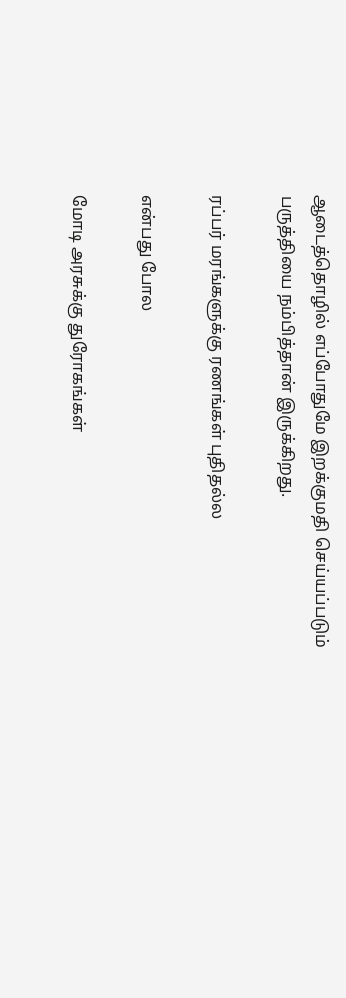ஆடைத்தொழில் எப்போதுமே இறக்குமதி செய்யப்படும் பருத்தியை நம்பித்தான் இருக்கிறது.

ரப்பர் மரங்களுக்கு ரணங்கள் புதிதல்ல

என்பது போல

மோடி அரசுக்கு துரோகங்கள்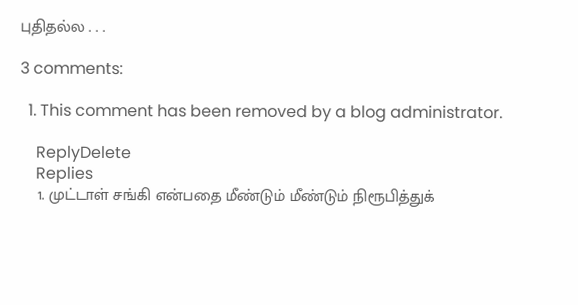புதிதல்ல . . .

3 comments:

  1. This comment has been removed by a blog administrator.

    ReplyDelete
    Replies
    1. முட்டாள் சங்கி என்பதை மீண்டும் மீண்டும் நிரூபித்துக்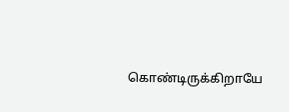கொண்டிருக்கிறாயே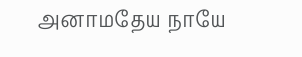அனாமதேய நாயே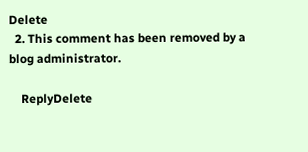Delete
  2. This comment has been removed by a blog administrator.

    ReplyDelete